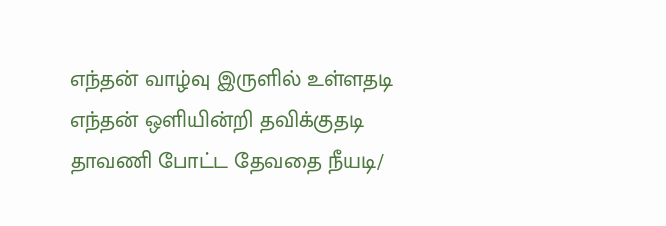எந்தன் வாழ்வு இருளில் உள்ளதடி
எந்தன் ஒளியின்றி தவிக்குதடி
தாவணி போட்ட தேவதை நீயடி/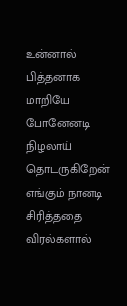உன்னால் பித்தனாக மாறியே போனேனடி
நிழலாய் தொடருகிறேன் எங்கும் நானடி
சிரித்ததை விரல்களால்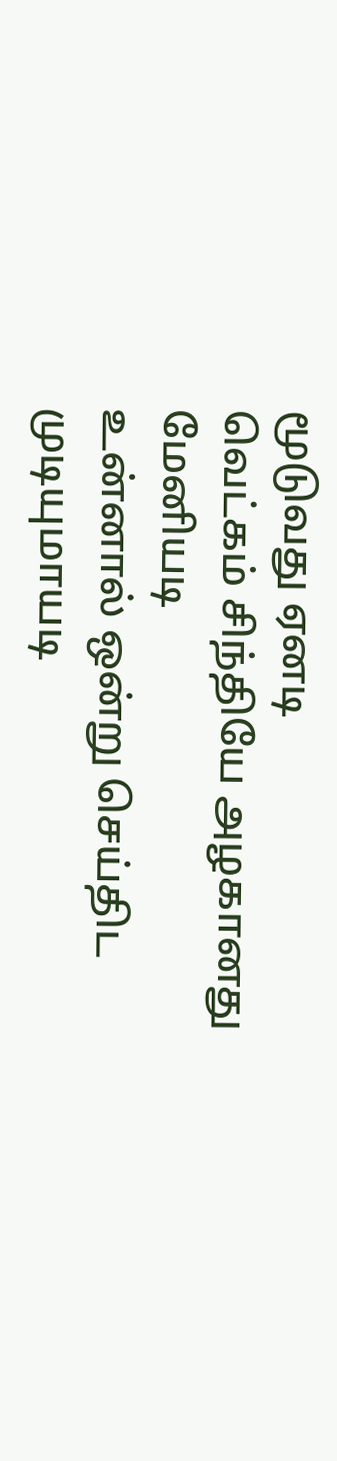மூடுவது ஏனடி
வெட்கம் சிந்தியே அழகானது மேனியடி
உன்னால் ஒன்று செய்திட முடியுமாயடி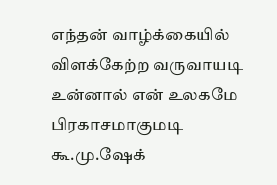எந்தன் வாழ்க்கையில் விளக்கேற்ற வருவாயடி
உன்னால் என் உலகமே பிரகாசமாகுமடி
கூ.மு.ஷேக்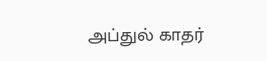அப்துல் காதர்